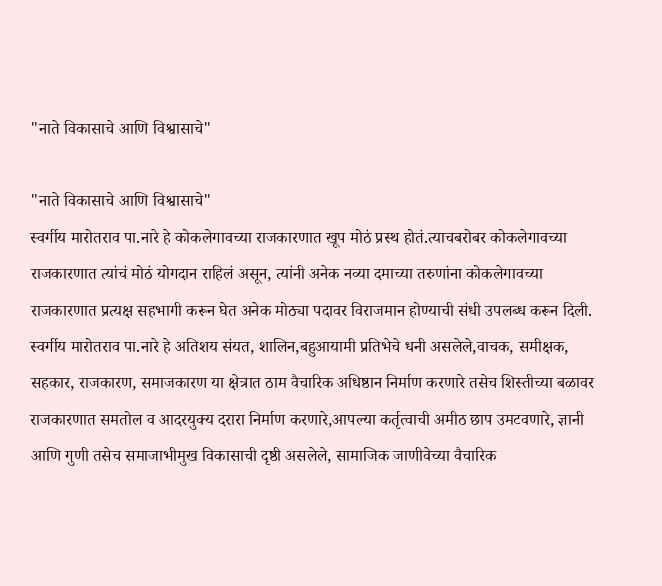"नाते विकासाचे आणि विश्वासाचे"

"नाते विकासाचे आणि विश्वासाचे"
स्वर्गीय मारोतराव पा.नारे हे कोकलेगावच्या राजकारणात खूप मोठं प्रस्थ होतं.त्याचबरोबर कोकलेगावच्या राजकारणात त्यांचं मोठं योगदान राहिलं असून, त्यांनी अनेक नव्या दमाच्या तरुणांना कोकलेगावच्या राजकारणात प्रत्यक्ष सहभागी करून घेत अनेक मोठ्या पदावर विराजमान होण्याची संधी उपलब्ध करून दिली. स्वर्गीय मारोतराव पा.नारे हे अतिशय संयत, शालिन,बहुआयामी प्रतिभेचे धनी असलेले,वाचक, समीक्षक, सहकार, राजकारण, समाजकारण या क्षेत्रात ठाम वैचारिक अधिष्ठान निर्माण करणारे तसेच शिस्तीच्या बळावर राजकारणात समतोल व आदरयुक्य दरारा निर्माण करणारे,आपल्या कर्तृत्वाची अमीठ छाप उमटवणारे, ज्ञानी आणि गुणी तसेच समाजाभीमुख विकासाची दृष्ठी असलेले, सामाजिक जाणीवेच्या वैचारिक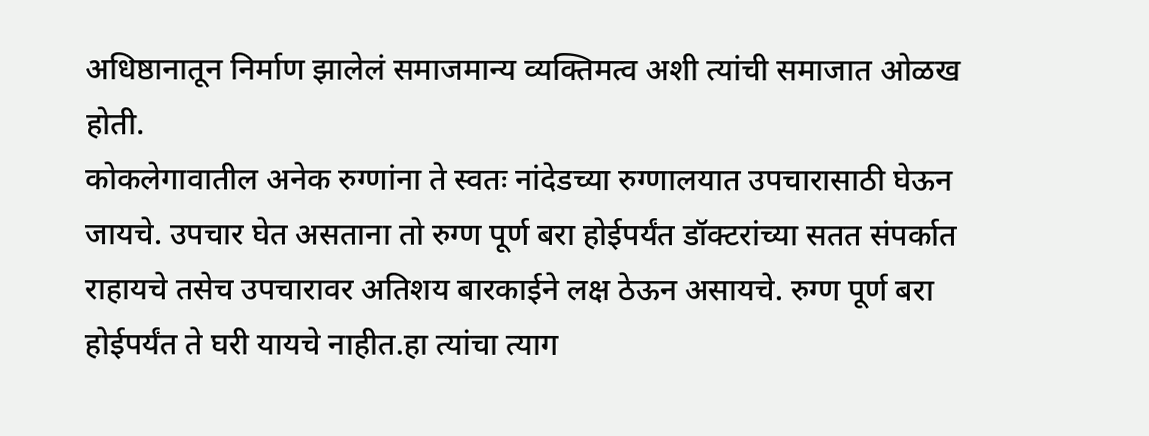अधिष्ठानातून निर्माण झालेलं समाजमान्य व्यक्तिमत्व अशी त्यांची समाजात ओळख होती.
कोकलेगावातील अनेक रुग्णांना ते स्वतः नांदेडच्या रुग्णालयात उपचारासाठी घेऊन जायचे. उपचार घेत असताना तो रुग्ण पूर्ण बरा होईपर्यंत डॉक्टरांच्या सतत संपर्कात राहायचे तसेच उपचारावर अतिशय बारकाईने लक्ष ठेऊन असायचे. रुग्ण पूर्ण बरा होईपर्यंत ते घरी यायचे नाहीत.हा त्यांचा त्याग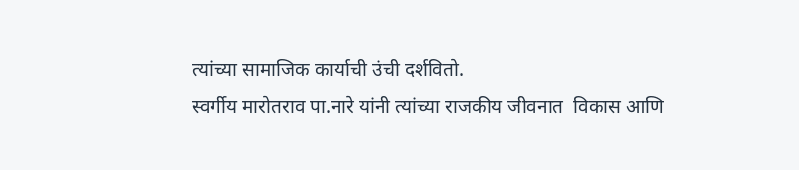त्यांच्या सामाजिक कार्याची उंची दर्शवितो.
स्वर्गीय मारोतराव पा.नारे यांनी त्यांच्या राजकीय जीवनात  विकास आणि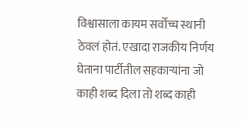विश्वासाला कायम सर्वोच्च स्थानी ठेवलं होतं. एखादा राजकीय निर्णय घेताना पार्टीतील सहकाऱ्यांना जो काही शब्द दिला तो शब्द काही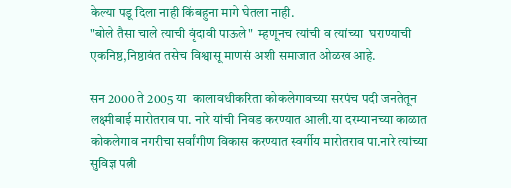केल्या पडू दिला नाही किंबहुना मागे घेतला नाही.
"बोले तैसा चाले त्याची वृंदावी पाऊले"  म्हणूनच त्यांची व त्यांच्या  घराण्याची एकनिष्ठ,निष्ठावंत तसेच विश्वासू माणसं अशी समाजात ओळख आहे.

सन 2000 ते 2005 या  कालावधीकरिता कोकलेगावच्या सरपंच पदी जनतेतून लक्ष्मीबाई मारोतराव पा. नारे यांची निवड करण्यात आली.या दरम्यानच्या काळात कोकलेगाव नगरीचा सर्वांगीण विकास करण्यात स्वर्गीय मारोतराव पा.नारे त्यांच्या सुविज्ञ पत्नी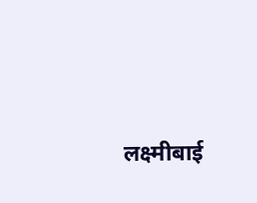लक्ष्मीबाई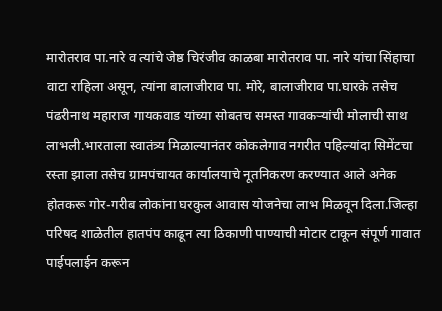मारोतराव पा.नारे व त्यांचे जेष्ठ चिरंजीव काळबा मारोतराव पा. नारे यांचा सिंहाचा वाटा राहिला असून, त्यांना बालाजीराव पा. मोरे, बालाजीराव पा.घारके तसेच पंढरीनाथ महाराज गायकवाड यांच्या सोबतच समस्त गावकऱ्यांची मोलाची साथ लाभली.भारताला स्वातंत्र्य मिळाल्यानंतर कोकलेगाव नगरीत पहिल्यांदा सिमेंटचा रस्ता झाला तसेच ग्रामपंचायत कार्यालयाचे नूतनिकरण करण्यात आले अनेक होतकरू गोर-गरीब लोकांना घरकुल आवास योजनेचा लाभ मिळवून दिला.जिल्हा परिषद शाळेतील हातपंप काढून त्या ठिकाणी पाण्याची मोटार टाकून संपूर्ण गावात पाईपलाईन करून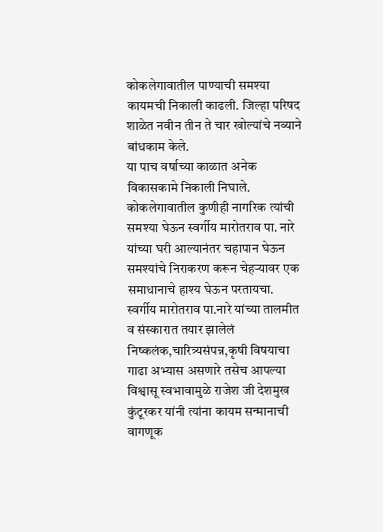कोकलेगावातील पाण्याची समश्या कायमची निकाली काढली. जिल्हा परिषद शाळेत नवीन तीन ते चार खोल्यांचे नव्याने बांधकाम केले.
या पाच वर्षाच्या काळात अनेक विकासकामे निकाली निघाले. कोकलेगावातील कुणीही नागरिक त्यांची समश्या घेऊन स्वर्गीय मारोतराव पा. नारे यांच्या घरी आल्यानंतर चहापान घेऊन समश्यांचे निराकरण करून चेहऱ्यावर एक समाधानाचे हाश्य घेऊन परतायचा.
स्वर्गीय मारोतराव पा.नारे यांच्या तालमीत व संस्कारात तयार झालेलं निष्कलंक,चारित्र्यसंपन्न,कृषी विषयाचा गाढा अभ्यास असणारे तसेच आपल्या विश्वासू स्वभावामुळे राजेश जी देशमुख कुंटूरकर यांनी त्यांना कायम सन्मानाची वागणूक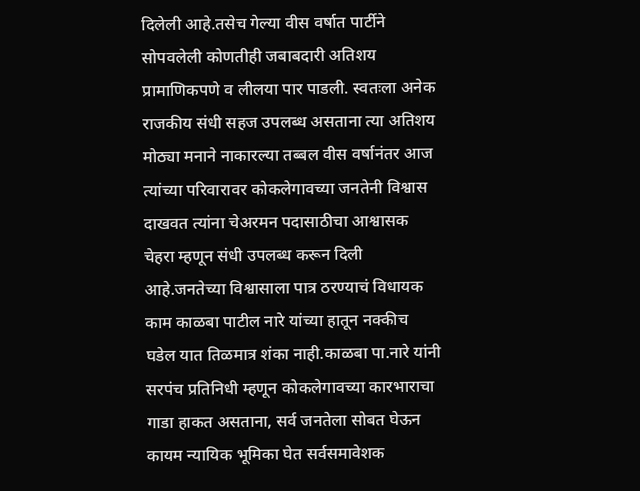दिलेली आहे.तसेच गेल्या वीस वर्षात पार्टीने सोपवलेली कोणतीही जबाबदारी अतिशय प्रामाणिकपणे व लीलया पार पाडली. स्वतःला अनेक राजकीय संधी सहज उपलब्ध असताना त्या अतिशय मोठ्या मनाने नाकारल्या तब्बल वीस वर्षानंतर आज त्यांच्या परिवारावर कोकलेगावच्या जनतेनी विश्वास दाखवत त्यांना चेअरमन पदासाठीचा आश्वासक चेहरा म्हणून संधी उपलब्ध करून दिली आहे.जनतेच्या विश्वासाला पात्र ठरण्याचं विधायक काम काळबा पाटील नारे यांच्या हातून नक्कीच घडेल यात तिळमात्र शंका नाही.काळबा पा.नारे यांनी सरपंच प्रतिनिधी म्हणून कोकलेगावच्या कारभाराचा गाडा हाकत असताना, सर्व जनतेला सोबत घेऊन कायम न्यायिक भूमिका घेत सर्वसमावेशक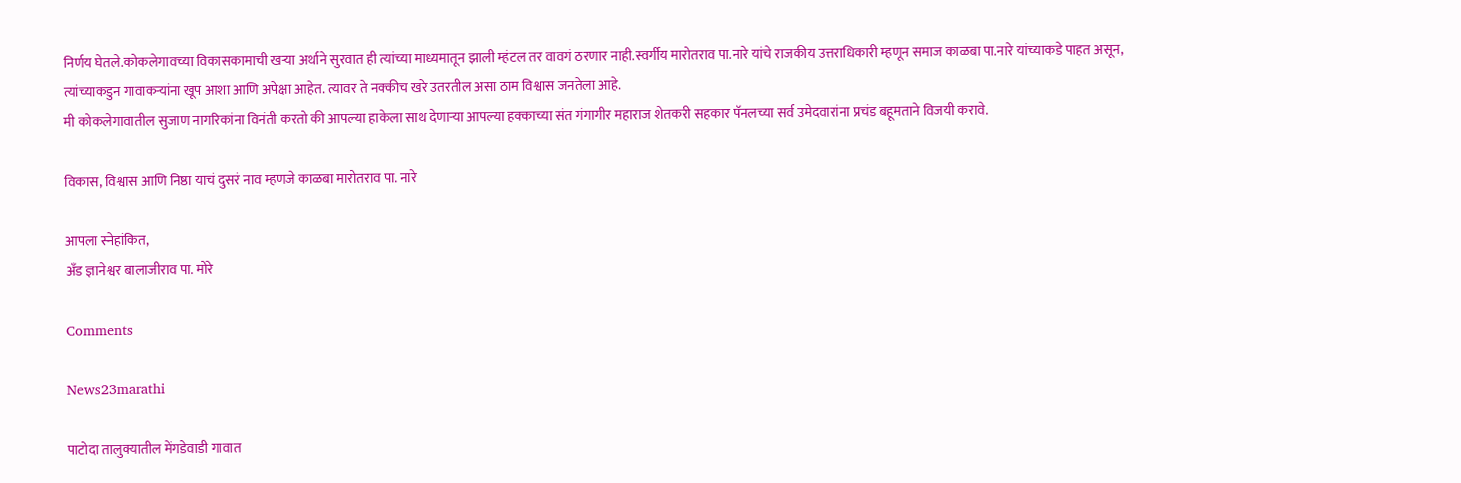निर्णय घेतले.कोकलेगावच्या विकासकामाची खऱ्या अर्थाने सुरवात ही त्यांच्या माध्यमातून झाली म्हंटल तर वावगं ठरणार नाही.स्वर्गीय मारोतराव पा.नारे यांचे राजकीय उत्तराधिकारी म्हणून समाज काळबा पा.नारे यांच्याकडे पाहत असून, त्यांच्याकडुन गावाकऱ्यांना खूप आशा आणि अपेक्षा आहेत. त्यावर ते नक्कीच खरे उतरतील असा ठाम विश्वास जनतेला आहे.
मी कोकलेगावातील सुजाण नागरिकांना विनंती करतो की आपल्या हाकेला साथ देणाऱ्या आपल्या हक्काच्या संत गंगागीर महाराज शेतकरी सहकार पॅनलच्या सर्व उमेदवारांना प्रचंड बहूमताने विजयी करावे.

विकास, विश्वास आणि निष्ठा याचं दुसरं नाव म्हणजे काळबा मारोतराव पा. नारे

आपला स्नेहांकित,
अँड ज्ञानेश्वर बालाजीराव पा. मोरे

Comments

News23marathi

पाटोदा तालुक्यातील मेंगडेवाडी गावात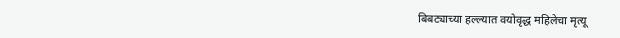बिबट्याच्या हल्ल्यात वयोवृद्ध महिलेचा मृत्यू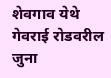शेवगाव येथे गेवराई रोडवरील जुना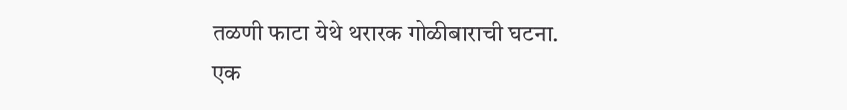तळणी फाटा येथे थरारक गोळीबाराची घटना. एक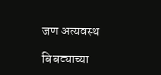जण अत्यवस्थ

बिबट्याच्या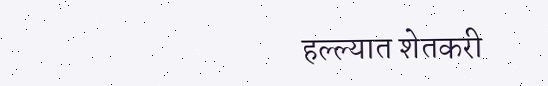हल्ल्यात शेतकरी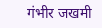गंभीर जखमी